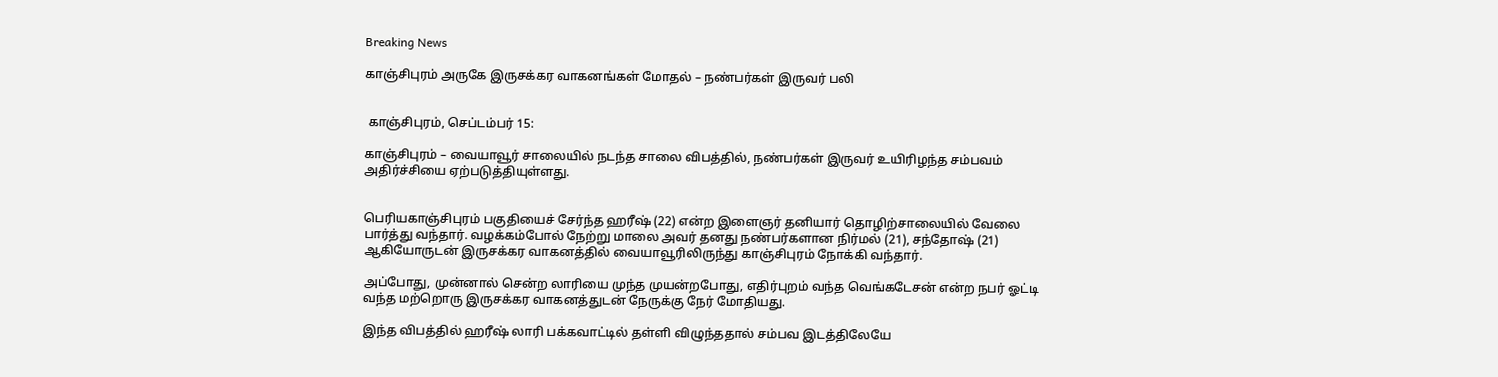Breaking News

காஞ்சிபுரம் அருகே இருசக்கர வாகனங்கள் மோதல் – நண்பர்கள் இருவர் பலி


 காஞ்சிபுரம், செப்டம்பர் 15:

காஞ்சிபுரம் – வையாவூர் சாலையில் நடந்த சாலை விபத்தில், நண்பர்கள் இருவர் உயிரிழந்த சம்பவம் அதிர்ச்சியை ஏற்படுத்தியுள்ளது.


பெரியகாஞ்சிபுரம் பகுதியைச் சேர்ந்த ஹரீஷ் (22) என்ற இளைஞர் தனியார் தொழிற்சாலையில் வேலை பார்த்து வந்தார். வழக்கம்போல் நேற்று மாலை அவர் தனது நண்பர்களான நிர்மல் (21), சந்தோஷ் (21) ஆகியோருடன் இருசக்கர வாகனத்தில் வையாவூரிலிருந்து காஞ்சிபுரம் நோக்கி வந்தார்.

அப்போது, முன்னால் சென்ற லாரியை முந்த முயன்றபோது, எதிர்புறம் வந்த வெங்கடேசன் என்ற நபர் ஓட்டி வந்த மற்றொரு இருசக்கர வாகனத்துடன் நேருக்கு நேர் மோதியது.

இந்த விபத்தில் ஹரீஷ் லாரி பக்கவாட்டில் தள்ளி விழுந்ததால் சம்பவ இடத்திலேயே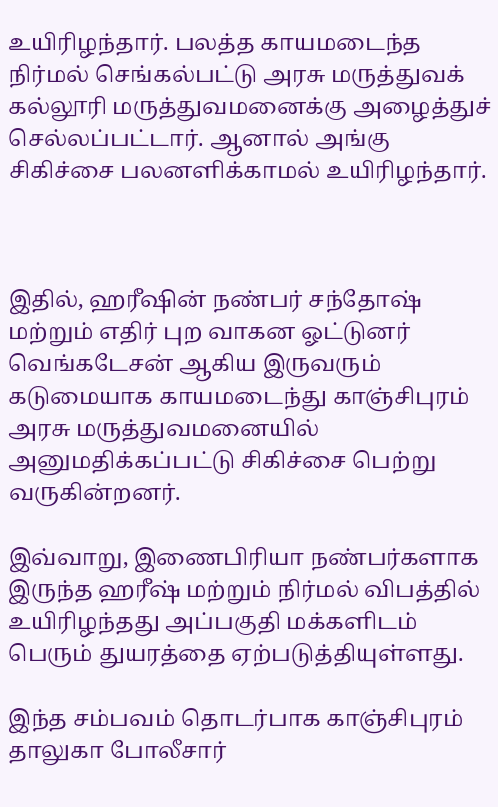உயிரிழந்தார். பலத்த காயமடைந்த நிர்மல் செங்கல்பட்டு அரசு மருத்துவக் கல்லூரி மருத்துவமனைக்கு அழைத்துச் செல்லப்பட்டார். ஆனால் அங்கு சிகிச்சை பலனளிக்காமல் உயிரிழந்தார்.



இதில், ஹரீஷின் நண்பர் சந்தோஷ் மற்றும் எதிர் புற வாகன ஓட்டுனர் வெங்கடேசன் ஆகிய இருவரும் கடுமையாக காயமடைந்து காஞ்சிபுரம் அரசு மருத்துவமனையில் அனுமதிக்கப்பட்டு சிகிச்சை பெற்று வருகின்றனர்.

இவ்வாறு, இணைபிரியா நண்பர்களாக இருந்த ஹரீஷ் மற்றும் நிர்மல் விபத்தில் உயிரிழந்தது அப்பகுதி மக்களிடம் பெரும் துயரத்தை ஏற்படுத்தியுள்ளது.

இந்த சம்பவம் தொடர்பாக காஞ்சிபுரம் தாலுகா போலீசார்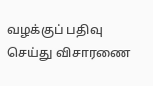வழக்குப் பதிவு செய்து விசாரணை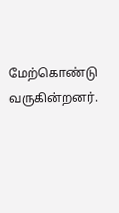மேற்கொண்டு வருகின்றனர்.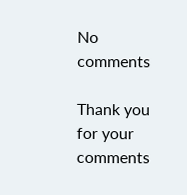No comments

Thank you for your comments